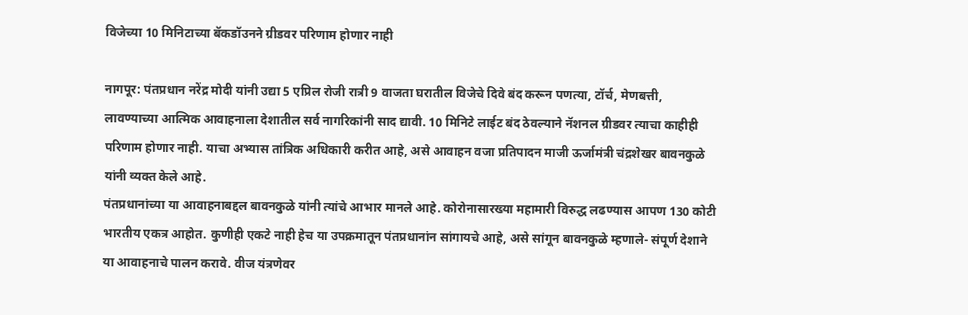विजेच्या 10 मिनिटाच्या बॅकडॉउनने ग्रीडवर परिणाम होणार नाही

नागपूर: पंतप्रधान नरेंद्र मोदी यांनी उद्या 5 एप्रिल रोजी रात्री 9 वाजता घरातील विजेचे दिवे बंद करून पणत्या, टॉर्च, मेणबत्ती, लावण्याच्या आत्मिक आवाहनाला देशातील सर्व नागरिकांनी साद द्यावी. 10 मिनिटे लाईट बंद ठेवल्याने नॅशनल ग्रीडवर त्याचा काहीही परिणाम होणार नाही. याचा अभ्यास तांत्रिक अधिकारी करीत आहे, असे आवाहन वजा प्रतिपादन माजी ऊर्जामंत्री चंद्रशेखर बावनकुळे यांनी व्यक्त केले आहे.
पंतप्रधानांच्या या आवाहनाबद्दल बावनकुळे यांनी त्यांचे आभार मानले आहे. कोरोनासारख्या महामारी विरुद्ध लढण्यास आपण 130 कोटी भारतीय एकत्र आहोत. कुणीही एकटे नाही हेच या उपक्रमातून पंतप्रधानांन सांगायचे आहे, असे सांगून बावनकुळे म्हणाले- संपूर्ण देशाने या आवाहनाचे पालन करावे. वीज यंत्रणेवर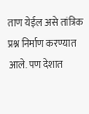ताण येईल असे तांत्रिक प्रश्न निर्माण करण्यात आले. पण देशात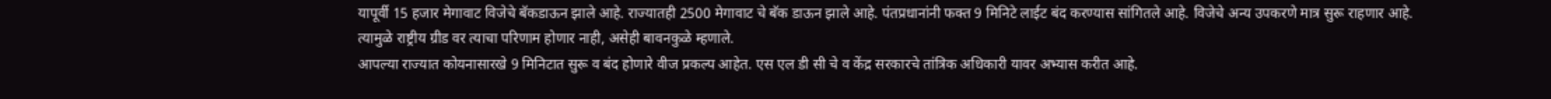यापूर्वी 15 हजार मेगावाट विजेचे बॅकडाऊन झाले आहे. राज्यातही 2500 मेगावाट चे बॅक डाऊन झाले आहे. पंतप्रधानांनी फक्त 9 मिनिटे लाईट बंद करण्यास सांगितले आहे. विजेचे अन्य उपकरणे मात्र सुरू राहणार आहे. त्यामुळे राष्ट्रीय ग्रीड वर त्याचा परिणाम होणार नाही, असेही बावनकुळे म्हणाले.
आपल्या राज्यात कोयनासारखे 9 मिनिटात सुरू व बंद होणारे वीज प्रकल्प आहेत. एस एल डी सी चे व केंद्र सरकारचे तांत्रिक अधिकारी यावर अभ्यास करीत आहे.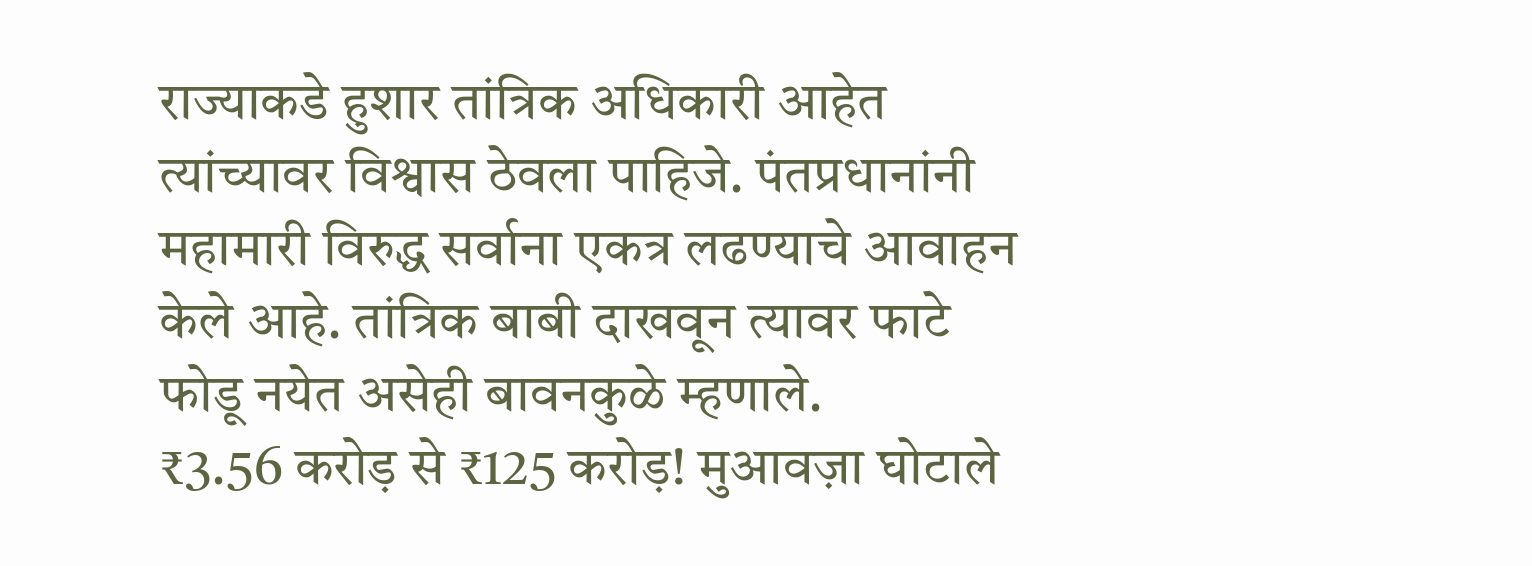राज्याकडे हुशार तांत्रिक अधिकारी आहेत त्यांच्यावर विश्वास ठेवला पाहिजे. पंतप्रधानांनी महामारी विरुद्ध सर्वाना एकत्र लढण्याचे आवाहन केले आहे. तांत्रिक बाबी दाखवून त्यावर फाटे फोडू नयेत असेही बावनकुळे म्हणाले.
₹3.56 करोड़ से ₹125 करोड़! मुआवज़ा घोटाले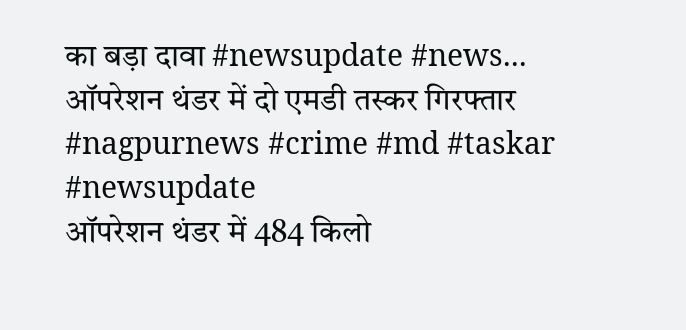का बड़ा दावा #newsupdate #news...
ऑपरेशन थंडर में दो एमडी तस्कर गिरफ्तार #nagpurnews #crime #md #taskar #newsupdate
ऑपरेशन थंडर में 484 किलो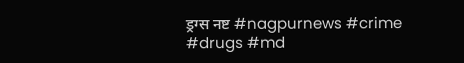ड्रग्स नष्ट #nagpurnews #crime #drugs #md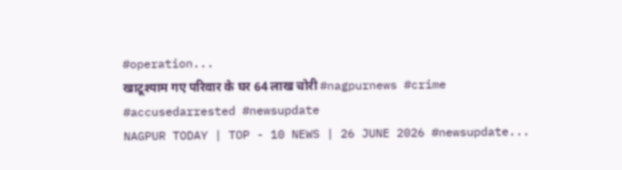#operation...
खाटूश्याम गए परिवार के घर 64 लाख चोरी #nagpurnews #crime #accusedarrested #newsupdate
NAGPUR TODAY | TOP - 10 NEWS | 26 JUNE 2026 #newsupdate...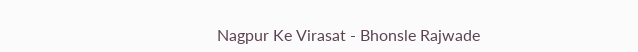Nagpur Ke Virasat - Bhonsle Rajwade